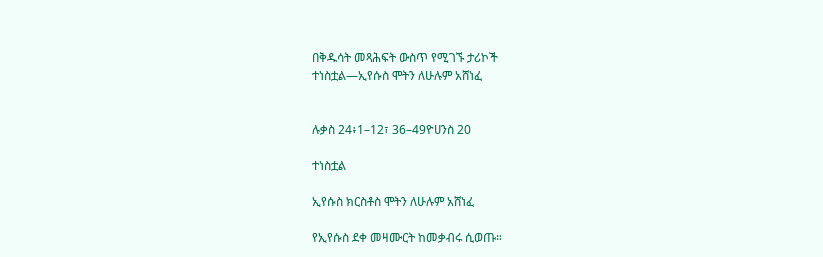በቅዱሳት መጻሕፍት ውስጥ የሚገኙ ታሪኮች
ተነስቷል—ኢየሱስ ሞትን ለሁሉም አሸነፈ


ሉቃስ 24፥1–12፣ 36–49ዮሀንስ 20

ተነስቷል

ኢየሱስ ክርስቶስ ሞትን ለሁሉም አሸነፈ

የኢየሱስ ደቀ መዛሙርት ከመቃብሩ ሲወጡ።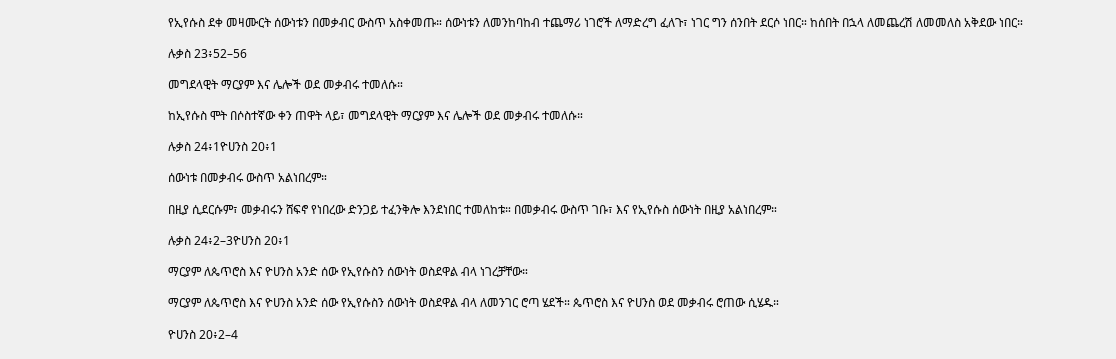የኢየሱስ ደቀ መዛሙርት ሰውነቱን በመቃብር ውስጥ አስቀመጡ። ሰውነቱን ለመንከባከብ ተጨማሪ ነገሮች ለማድረግ ፈለጉ፣ ነገር ግን ሰንበት ደርሶ ነበር። ከሰበት በኋላ ለመጨረሽ ለመመለስ አቅደው ነበር።

ሉቃስ 23፥52–56

መግደላዊት ማርያም እና ሌሎች ወደ መቃብሩ ተመለሱ።

ከኢየሱስ ሞት በሶስተኛው ቀን ጠዋት ላይ፣ መግደላዊት ማርያም እና ሌሎች ወደ መቃብሩ ተመለሱ።

ሉቃስ 24፥1ዮሀንስ 20፥1

ሰውነቱ በመቃብሩ ውስጥ አልነበረም።

በዚያ ሲደርሱም፣ መቃብሩን ሸፍኖ የነበረው ድንጋይ ተፈንቅሎ እንደነበር ተመለከቱ። በመቃብሩ ውስጥ ገቡ፣ እና የኢየሱስ ሰውነት በዚያ አልነበረም።

ሉቃስ 24፥2–3ዮሀንስ 20፥1

ማርያም ለጴጥሮስ እና ዮሀንስ አንድ ሰው የኢየሱስን ሰውነት ወስደዋል ብላ ነገረቻቸው።

ማርያም ለጴጥሮስ እና ዮሀንስ አንድ ሰው የኢየሱስን ሰውነት ወስደዋል ብላ ለመንገር ሮጣ ሄደች። ጴጥሮስ እና ዮሀንስ ወደ መቃብሩ ሮጠው ሲሄዱ።

ዮሀንስ 20፥2–4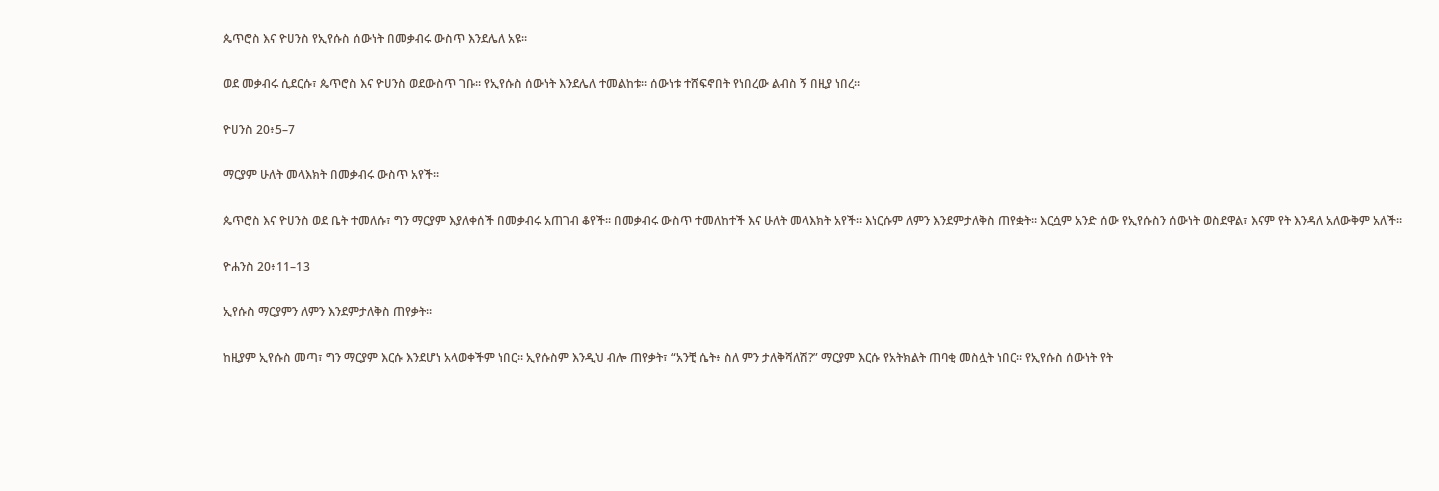ጴጥሮስ እና ዮሀንስ የኢየሱስ ሰውነት በመቃብሩ ውስጥ እንደሌለ አዩ።

ወደ መቃብሩ ሲደርሱ፣ ጴጥሮስ እና ዮሀንስ ወደውስጥ ገቡ። የኢየሱስ ሰውነት እንደሌለ ተመልከቱ። ሰውነቱ ተሸፍኖበት የነበረው ልብስ ኝ በዚያ ነበረ።

ዮሀንስ 20፥5–7

ማርያም ሁለት መላእክት በመቃብሩ ውስጥ አየች።

ጴጥሮስ እና ዮሀንስ ወደ ቤት ተመለሱ፣ ግን ማርያም እያለቀሰች በመቃብሩ አጠገብ ቆየች። በመቃብሩ ውስጥ ተመለከተች እና ሁለት መላእክት አየች። እነርሱም ለምን እንደምታለቅስ ጠየቋት። እርሷም አንድ ሰው የኢየሱስን ሰውነት ወስደዋል፣ እናም የት እንዳለ አለውቅም አለች።

ዮሐንስ 20፥11–13

ኢየሱስ ማርያምን ለምን እንደምታለቅስ ጠየቃት።

ከዚያም ኢየሱስ መጣ፣ ግን ማርያም እርሱ እንደሆነ አላወቀችም ነበር። ኢየሱስም እንዲህ ብሎ ጠየቃት፣ “አንቺ ሴት፥ ስለ ምን ታለቅሻለሽ?” ማርያም እርሱ የአትክልት ጠባቂ መስሏት ነበር። የኢየሱስ ሰውነት የት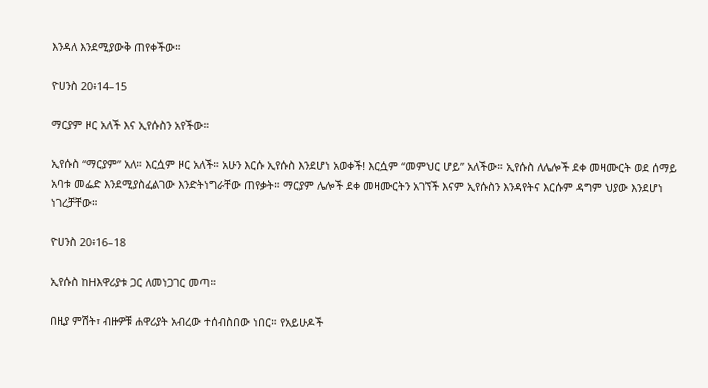እንዳለ እንደሚያውቅ ጠየቀችው።

ዮሀንስ 20፥14–15

ማርያም ዞር አለች እና ኢየሱስን አየችው።

ኢየሱስ “ማርያም” አለ። እርሷም ዞር አለች። አሁን እርሱ ኢየሱስ እንደሆነ አወቀች! እርሷም “መምህር ሆይ” አለችው። ኢየሱስ ለሌሎች ደቀ መዛሙርት ወደ ሰማይ አባቱ መፌድ እንደሚያስፈልገው እንድትነግራቸው ጠየቃት። ማርያም ሌሎች ደቀ መዛሙርትን አገኘች እናም ኢየሱስን እንዳየትና እርሱም ዳግም ህያው እንደሆነ ነገረቻቸው።

ዮሀንስ 20፥16–18

ኢየሱስ ከHእዋሪያቱ ጋር ለመነጋገር መጣ።

በዚያ ምሽት፣ ብዙዎቹ ሐዋሪያት አብረው ተሰብስበው ነበር። የአይሁዶች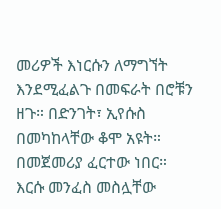መሪዎች እነርሱን ለማግኘት እንደሚፈልጉ በመፍራት በሮቹን ዘጉ። በድንገት፣ ኢየሱስ በመካከላቸው ቆሞ አዩት። በመጀመሪያ ፈርተው ነበር። እርሱ መንፈስ መስሏቸው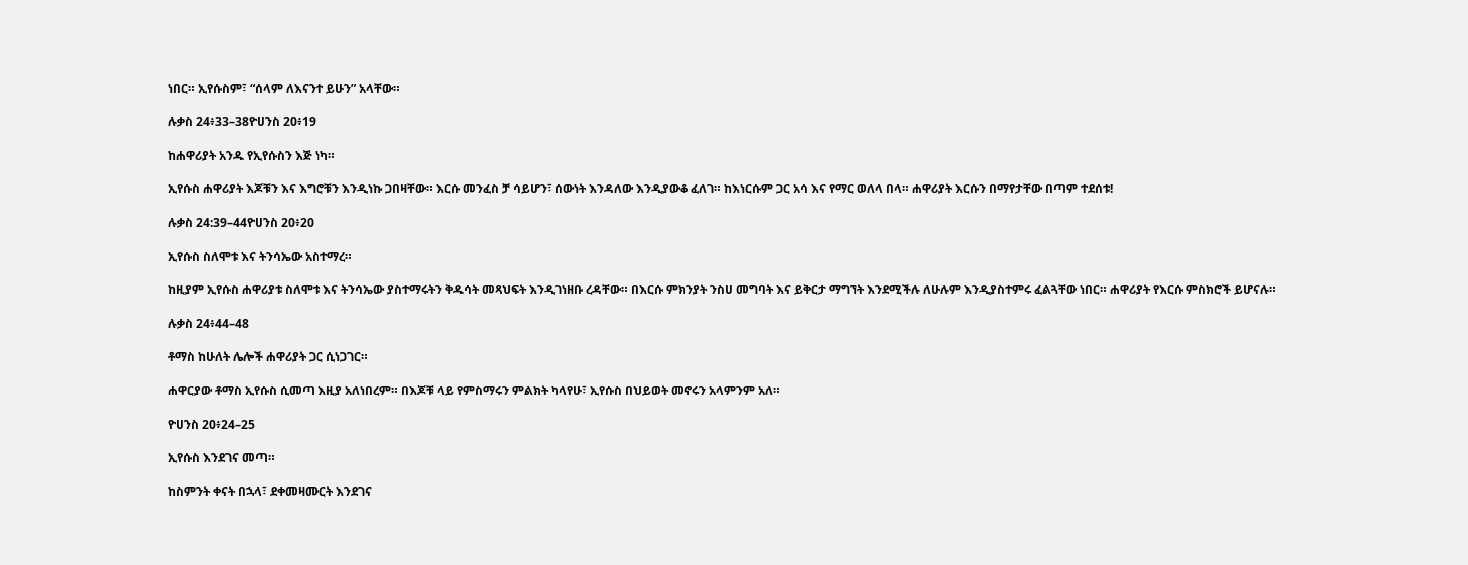ነበር። ኢየሱስም፣ “ሰላም ለእናንተ ይሁን” አላቸው።

ሉቃስ 24፥33–38ዮሀንስ 20፥19

ከሐዋሪያት አንዱ የኢየሱስን እጅ ነካ።

ኢየሱስ ሐዋሪያት እጆቹን እና እግሮቹን እንዲነኩ ጋበዛቸው። እርሱ መንፈስ ቻ ሳይሆን፣ ሰውነት እንዳለው እንዲያውቆ ፈለገ። ከእነርሱም ጋር አሳ እና የማር ወለላ በላ። ሐዋሪያት እርሱን በማየታቸው በጣም ተደሰቱ!

ሉቃስ 24:39–44ዮሀንስ 20፥20

ኢየሱስ ስለሞቱ እና ትንሳኤው አስተማረ።

ከዚያም ኢየሱስ ሐዋሪያቱ ስለሞቱ እና ትንሳኤው ያስተማሩትን ቅዱሳት መጻህፍት እንዲገነዘቡ ረዳቸው። በእርሱ ምክንያት ንስሀ መግባት እና ይቅርታ ማግኘት እንደሚችሉ ለሁሉም እንዲያስተምሩ ፈልጓቸው ነበር። ሐዋሪያት የእርሱ ምስክሮች ይሆናሉ።

ሉቃስ 24፥44–48

ቶማስ ከሁለት ሌሎች ሐዋሪያት ጋር ሲነጋገር።

ሐዋርያው ቶማስ ኢየሱስ ሲመጣ እዚያ አለነበረም። በእጆቹ ላይ የምስማሩን ምልክት ካላየሁ፣ ኢየሱስ በህይወት መኖሩን አላምንም አለ።

ዮሀንስ 20፥24–25

ኢየሱስ እንደገና መጣ።

ከስምንት ቀናት በኋላ፣ ደቀመዛሙርት እንደገና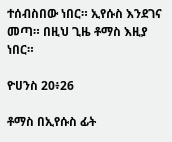ተሰብስበው ነበር። ኢየሱስ እንደገና መጣ። በዚህ ጊዜ ቶማስ እዚያ ነበር።

ዮሀንስ 20፥26

ቶማስ በኢየሱስ ፊት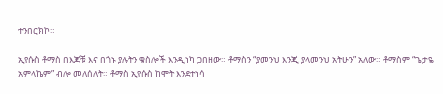ተንበርክኮ።

ኢየሱስ ቶማስ በእጆቹ እና በጎኑ ያሉትን ቁስሎች እንዲነካ ጋበዘው። ቶማስን “ያመንህ እንጂ ያላመንህ አትሁን” አለው። ቶማስም “ጌታዬ አምላኬም” ብሎ መለሰለት። ቶማስ ኢየሱስ ከሞት እንደተነሳ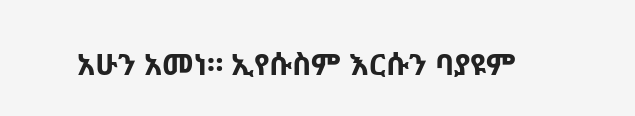አሁን አመነ። ኢየሱስም እርሱን ባያዩም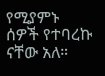የሚያምኑ ሰዎች የተባረኩ ናቸው አለ።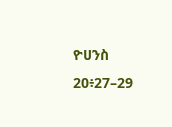ዮሀንስ 20፥27–29